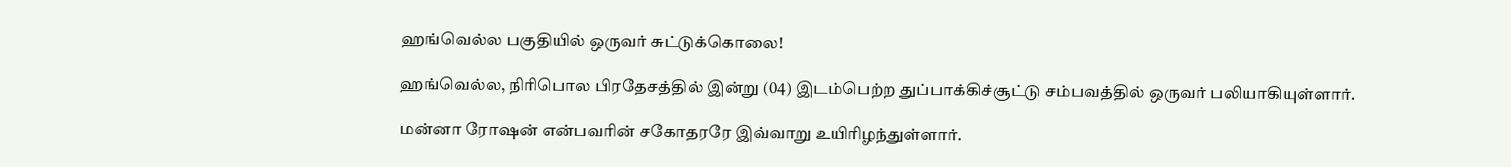ஹங்வெல்ல பகுதியில் ஒருவர் சுட்டுக்கொலை!

ஹங்வெல்ல, நிரிபொல பிரதேசத்தில் இன்று (04) இடம்பெற்ற துப்பாக்கிச்சூட்டு சம்பவத்தில் ஒருவர் பலியாகியுள்ளார்.

மன்னா ரோஷன் என்பவரின் சகோதரரே இவ்வாறு உயிரிழந்துள்ளார்.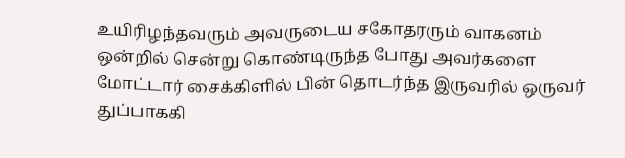உயிரிழந்தவரும் அவருடைய சகோதரரும் வாகனம் ஒன்றில் சென்று கொண்டிருந்த போது அவர்களை மோட்டார் சைக்கிளில் பின் தொடர்ந்த இருவரில் ஒருவர் துப்பாககி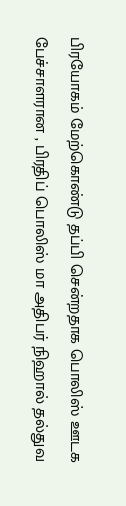பிரயோகம் மேற்கொண்டு தப்பி சென்றதாக பொலிஸ் ஊடக பேச்சாளரான , பிரதிப் பொலிஸ் மா அதிபர் நிஹால் தல்துவ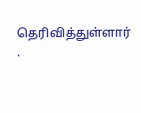தெரிவித்துள்ளார் .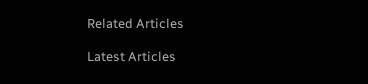Related Articles

Latest Articles